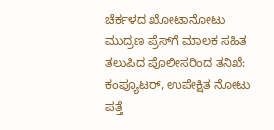ಚೆರ್ಕಳದ ಖೋಟಾನೋಟು ಮುದ್ರಣ ಪ್ರೆಸ್‌ಗೆ ಮಾಲಕ ಸಹಿತ ತಲುಪಿದ ಪೊಲೀಸರಿಂದ ತನಿಖೆ: ಕಂಪ್ಯೂಟರ್, ಉಪೇಕ್ಷಿತ ನೋಟು ಪತ್ತೆ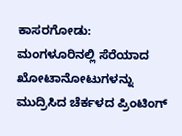ಕಾಸರಗೋಡು: ಮಂಗಳೂರಿನಲ್ಲಿ ಸೆರೆಯಾದ ಖೋಟಾನೋಟುಗಳನ್ನು ಮುದ್ರಿಸಿದ ಚೆರ್ಕಳದ ಪ್ರಿಂಟಿಂಗ್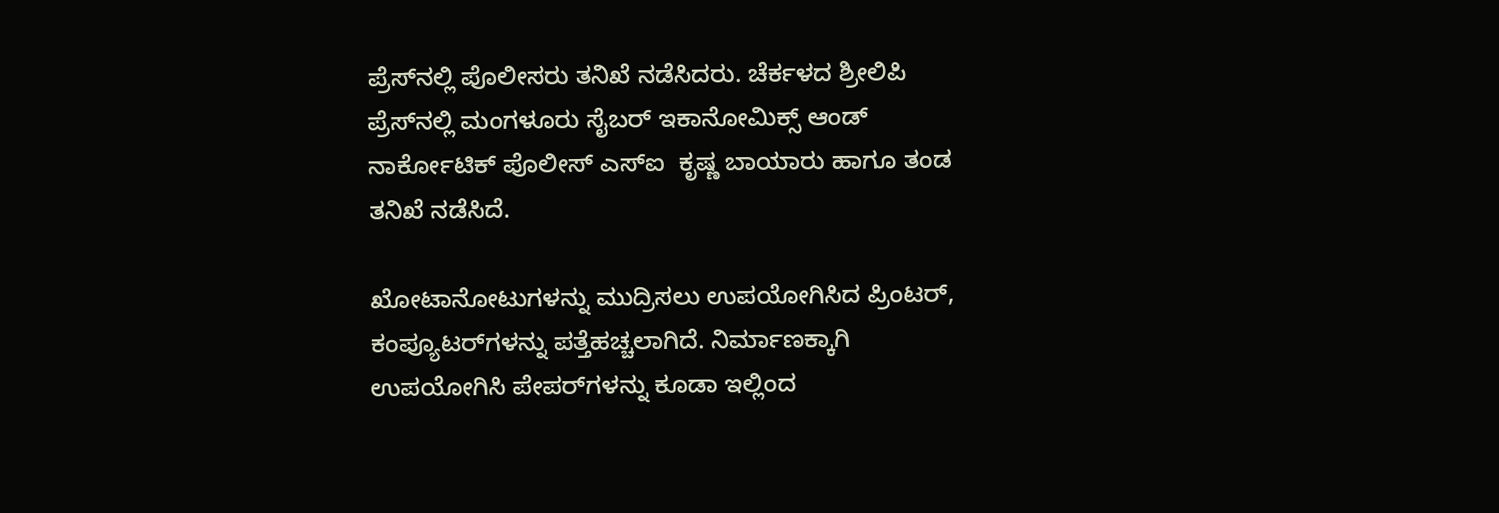ಪ್ರೆಸ್‌ನಲ್ಲಿ ಪೊಲೀಸರು ತನಿಖೆ ನಡೆಸಿದರು. ಚೆರ್ಕಳದ ಶ್ರೀಲಿಪಿ ಪ್ರೆಸ್‌ನಲ್ಲಿ ಮಂಗಳೂರು ಸೈಬರ್ ಇಕಾನೋಮಿಕ್ಸ್ ಆಂಡ್ ನಾರ್ಕೋಟಿಕ್ ಪೊಲೀಸ್ ಎಸ್‌ಐ  ಕೃಷ್ಣ ಬಾಯಾರು ಹಾಗೂ ತಂಡ ತನಿಖೆ ನಡೆಸಿದೆ.

ಖೋಟಾನೋಟುಗಳನ್ನು ಮುದ್ರಿಸಲು ಉಪಯೋಗಿಸಿದ ಪ್ರಿಂಟರ್, ಕಂಪ್ಯೂಟರ್‌ಗಳನ್ನು ಪತ್ತೆಹಚ್ಚಲಾಗಿದೆ. ನಿರ್ಮಾಣಕ್ಕಾಗಿ ಉಪಯೋಗಿಸಿ ಪೇಪರ್‌ಗಳನ್ನು ಕೂಡಾ ಇಲ್ಲಿಂದ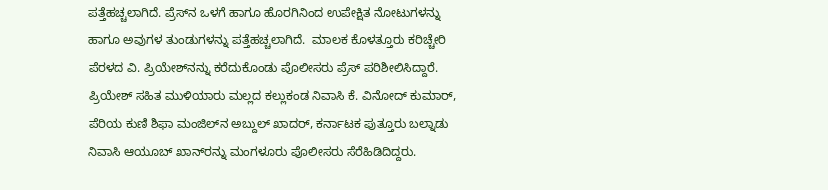ಪತ್ತೆಹಚ್ಚಲಾಗಿದೆ. ಪ್ರೆಸ್‌ನ ಒಳಗೆ ಹಾಗೂ ಹೊರಗಿನಿಂದ ಉಪೇಕ್ಷಿತ ನೋಟುಗಳನ್ನು ಹಾಗೂ ಅವುಗಳ ತುಂಡುಗಳನ್ನು ಪತ್ತೆಹಚ್ಚಲಾಗಿದೆ.  ಮಾಲಕ ಕೊಳತ್ತೂರು ಕರಿಚ್ಚೇರಿ ಪೆರಳದ ವಿ. ಪ್ರಿಯೇಶ್‌ನನ್ನು ಕರೆದುಕೊಂಡು ಪೊಲೀಸರು ಪ್ರೆಸ್ ಪರಿಶೀಲಿಸಿದ್ದಾರೆ.  ಪ್ರಿಯೇಶ್ ಸಹಿತ ಮುಳಿಯಾರು ಮಲ್ಲದ ಕಲ್ಲುಕಂಡ ನಿವಾಸಿ ಕೆ. ವಿನೋದ್ ಕುಮಾರ್, ಪೆರಿಯ ಕುಣಿ ಶಿಫಾ ಮಂಜಿಲ್‌ನ ಅಬ್ದುಲ್ ಖಾದರ್, ಕರ್ನಾಟಕ ಪುತ್ತೂರು ಬಲ್ನಾಡು ನಿವಾಸಿ ಆಯೂಬ್ ಖಾನ್‌ರನ್ನು ಮಂಗಳೂರು ಪೊಲೀಸರು ಸೆರೆಹಿಡಿದಿದ್ದರು.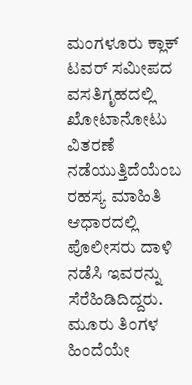ಮಂಗಳೂರು ಕ್ಲಾಕ್ ಟವರ್ ಸಮೀಪದ ವಸತಿಗೃಹದಲ್ಲಿ ಖೋಟಾನೋಟು ವಿತರಣೆ ನಡೆಯುತ್ತಿದೆಯೆಂಬ ರಹಸ್ಯ ಮಾಹಿತಿ ಆಧಾರದಲ್ಲಿ ಪೊಲೀಸರು ದಾಳಿ ನಡೆಸಿ ಇವರನ್ನು ಸೆರೆಹಿಡಿದಿದ್ದರು. ಮೂರು ತಿಂಗಳ ಹಿಂದೆಯೇ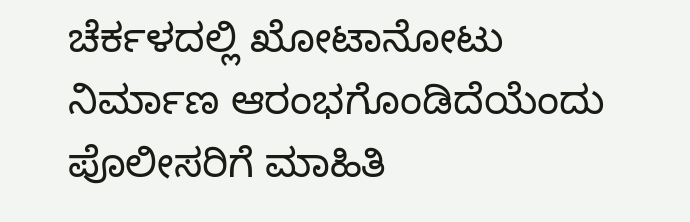ಚೆರ್ಕಳದಲ್ಲಿ ಖೋಟಾನೋಟು ನಿರ್ಮಾಣ ಆರಂಭಗೊಂಡಿದೆಯೆಂದು ಪೊಲೀಸರಿಗೆ ಮಾಹಿತಿ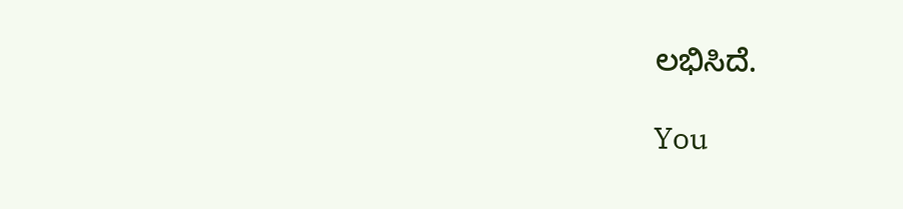ಲಭಿಸಿದೆ.

You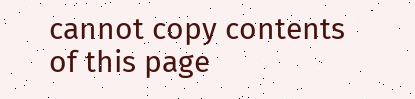cannot copy contents of this page